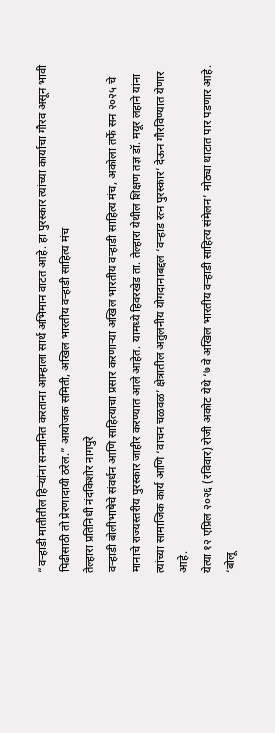“वऱ्हाडी मातीतील हिऱ्यांना सन्मानित करताना आम्हाला सार्थ अभिमान वाटत आहे. हा पुरस्कार त्यांच्या कार्याचा गौरव असून भावी पिढीसाठी तो प्रेरणादायी ठरेल.” आयोजक समिती, अखिल भारतीय वऱ्हाडी साहित्य मंच
तेल्हारा प्रतिनिधी नंदकिशोर नागपुरे
वऱ्हाडी बोलीभाषेचे संवर्धन आणि साहित्याचा प्रसार करणाऱ्या अखिल भारतीय वऱ्हाडी साहित्य मंच, अकोला तर्फे सन २०२५ चे मानाचे राज्यस्तरीय पुरस्कार जाहीर करण्यात आले आहेत. यामध्ये हिवरखेड ता. तेल्हारा येथील शिक्षण तज्ञ डॉ. मयूर लहाने यांना त्यांच्या सामाजिक कार्य आणि ‘वाचन चळवळ’ क्षेत्रातील अतुलनीय योगदानाबद्दल ‘वऱ्हाड रत्न पुरस्कार’ देऊन गौरविण्यात येणार आहे.
येत्या १२ एप्रिल २०२६ (रविवार) रोजी अकोट येथे ‘७ वे अखिल भारतीय वऱ्हाडी साहित्य संमेलन’ मोठ्या थाटात पार पडणार आहे. ‘बोलू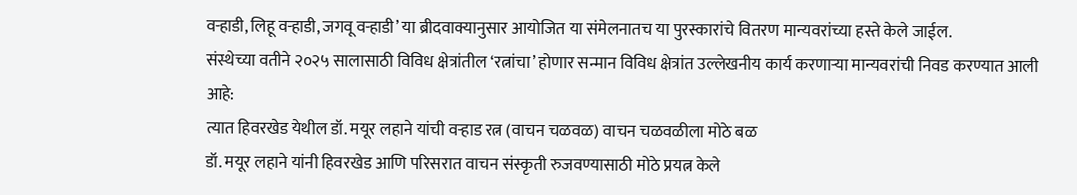वऱ्हाडी, लिहू वऱ्हाडी, जगवू वऱ्हाडी’ या ब्रीदवाक्यानुसार आयोजित या संमेलनातच या पुरस्कारांचे वितरण मान्यवरांच्या हस्ते केले जाईल.
संस्थेच्या वतीने २०२५ सालासाठी विविध क्षेत्रांतील ‘रत्नांचा’ होणार सन्मान विविध क्षेत्रांत उल्लेखनीय कार्य करणाऱ्या मान्यवरांची निवड करण्यात आली आहे:
त्यात हिवरखेड येथील डॉ. मयूर लहाने यांची वऱ्हाड रत्न (वाचन चळवळ) वाचन चळवळीला मोठे बळ
डॉ. मयूर लहाने यांनी हिवरखेड आणि परिसरात वाचन संस्कृती रुजवण्यासाठी मोठे प्रयत्न केले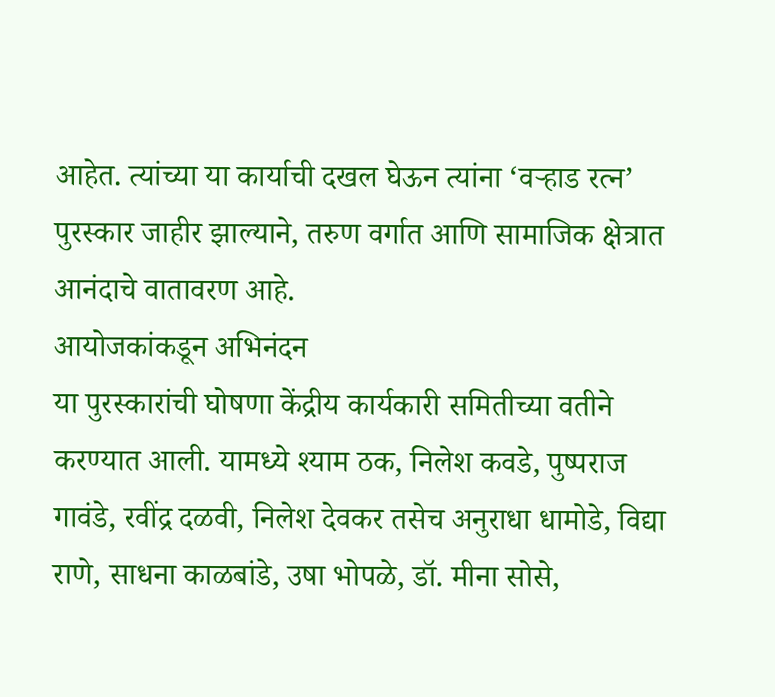आहेत. त्यांच्या या कार्याची दखल घेऊन त्यांना ‘वऱ्हाड रत्न’ पुरस्कार जाहीर झाल्याने, तरुण वर्गात आणि सामाजिक क्षेत्रात आनंदाचे वातावरण आहे.
आयोजकांकडून अभिनंदन
या पुरस्कारांची घोषणा केंद्रीय कार्यकारी समितीच्या वतीने करण्यात आली. यामध्ये श्याम ठक, निलेश कवडे, पुष्पराज गावंडे, रवींद्र दळवी, निलेश देवकर तसेच अनुराधा धामोडे, विद्या राणे, साधना काळबांडे, उषा भोपळे, डॉ. मीना सोसे,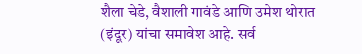शैला चेडे, वैशाली गावंडे आणि उमेश थोरात (इंदूर) यांचा समावेश आहे. सर्व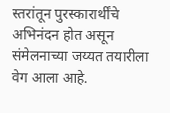स्तरांतून पुरस्कारार्थींचे अभिनंदन होत असून संमेलनाच्या जय्यत तयारीला वेग आला आहे.